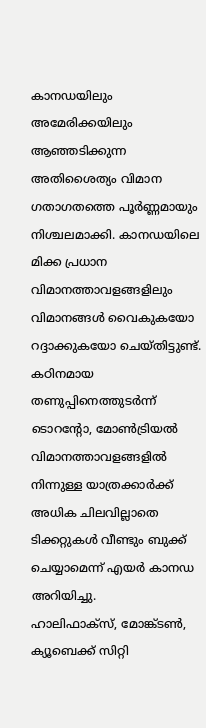കാനഡയിലും അമേരിക്കയിലും ആഞ്ഞടിക്കുന്ന അതിശൈത്യം വിമാന ഗതാഗതത്തെ പൂർണ്ണമായും നിശ്ചലമാക്കി. കാനഡയിലെ മിക്ക പ്രധാന വിമാനത്താവളങ്ങളിലും വിമാനങ്ങൾ വൈകുകയോ റദ്ദാക്കുകയോ ചെയ്തിട്ടുണ്ട്. കഠിനമായ തണുപ്പിനെത്തുടർന്ന് ടൊറൻ്റോ, മോൺട്രിയൽ വിമാനത്താവളങ്ങളിൽ നിന്നുള്ള യാത്രക്കാർക്ക് അധിക ചിലവില്ലാതെ ടിക്കറ്റുകൾ വീണ്ടും ബുക്ക് ചെയ്യാമെന്ന് എയർ കാനഡ അറിയിച്ചു.
ഹാലിഫാക്സ്, മോങ്ക്ടൺ, ക്യൂബെക്ക് സിറ്റി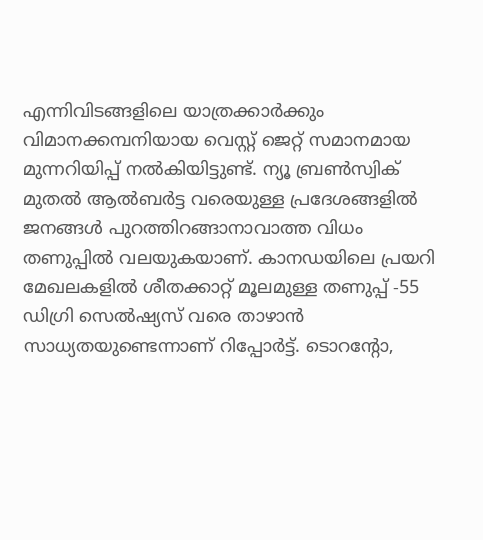എന്നിവിടങ്ങളിലെ യാത്രക്കാർക്കും വിമാനക്കമ്പനിയായ വെസ്റ്റ് ജെറ്റ് സമാനമായ മുന്നറിയിപ്പ് നൽകിയിട്ടുണ്ട്. ന്യൂ ബ്രൺസ്വിക് മുതൽ ആൽബർട്ട വരെയുള്ള പ്രദേശങ്ങളിൽ ജനങ്ങൾ പുറത്തിറങ്ങാനാവാത്ത വിധം തണുപ്പിൽ വലയുകയാണ്. കാനഡയിലെ പ്രയറി മേഖലകളിൽ ശീതക്കാറ്റ് മൂലമുള്ള തണുപ്പ് -55 ഡിഗ്രി സെൽഷ്യസ് വരെ താഴാൻ സാധ്യതയുണ്ടെന്നാണ് റിപ്പോർട്ട്. ടൊറൻ്റോ,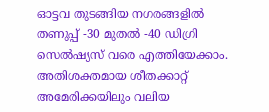ഓട്ടവ തുടങ്ങിയ നഗരങ്ങളിൽ തണുപ്പ് -30 മുതൽ -40 ഡിഗ്രി സെൽഷ്യസ് വരെ എത്തിയേക്കാം.
അതിശക്തമായ ശീതക്കാറ്റ് അമേരിക്കയിലും വലിയ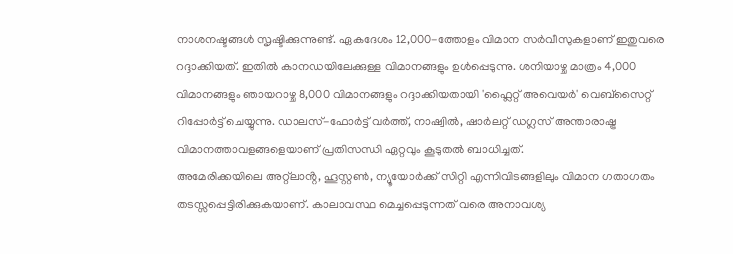നാശനഷ്ടങ്ങൾ സൃഷ്ടിക്കുന്നുണ്ട്. ഏകദേശം 12,000-ത്തോളം വിമാന സർവീസുകളാണ് ഇതുവരെ റദ്ദാക്കിയത്. ഇതിൽ കാനഡയിലേക്കുള്ള വിമാനങ്ങളും ഉൾപ്പെടുന്നു. ശനിയാഴ്ച മാത്രം 4,000 വിമാനങ്ങളും ഞായറാഴ്ച 8,000 വിമാനങ്ങളും റദ്ദാക്കിയതായി 'ഫ്ലൈറ്റ് അവെയർ' വെബ്സൈറ്റ് റിപ്പോർട്ട് ചെയ്യുന്നു. ഡാലസ്-ഫോർട്ട് വർത്ത്, നാഷ്വിൽ, ഷാർലറ്റ് ഡഗ്ലസ് അന്താരാഷ്ട്ര വിമാനത്താവളങ്ങളെയാണ് പ്രതിസന്ധി ഏറ്റവും കൂടുതൽ ബാധിച്ചത്.
അമേരിക്കയിലെ അറ്റ്ലാൻ്റ, ഹൂസ്റ്റൺ, ന്യൂയോർക്ക് സിറ്റി എന്നിവിടങ്ങളിലും വിമാന ഗതാഗതം തടസ്സപ്പെട്ടിരിക്കുകയാണ്. കാലാവസ്ഥ മെച്ചപ്പെടുന്നത് വരെ അനാവശ്യ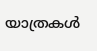യാത്രകൾ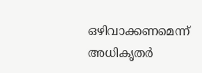ഒഴിവാക്കണമെന്ന് അധികൃതർ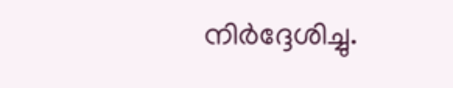നിർദ്ദേശിച്ചു.